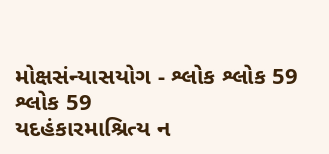મોક્ષસંન્યાસયોગ - શ્લોક શ્લોક 59
શ્લોક 59
યદહંકારમાશ્રિત્ય ન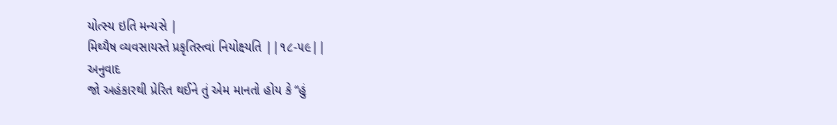યોત્સ્ય ઇતિ મન્યસે |
મિથ્યૈષ વ્યવસાયસ્તે પ્રકૃતિસ્ત્વાં નિયોક્ષ્યતિ ||૧૮-૫૯||
અનુવાદ
જો અહંકારથી પ્રેરિત થઈને તું એમ માનતો હોય કે “હું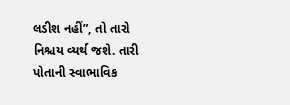લડીશ નહીં”, તો તારો નિશ્ચય વ્યર્થ જશે. તારી પોતાની સ્વાભાવિક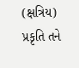(ક્ષત્રિય) પ્રકૃતિ તને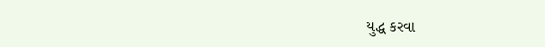યુદ્ધ કરવા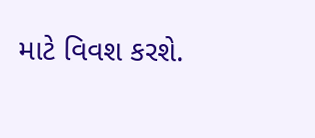માટે વિવશ કરશે.